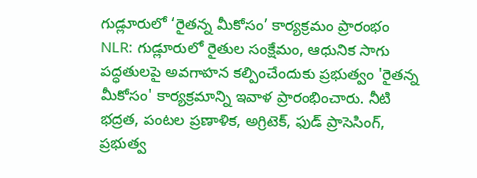గుడ్లూరులో ‘రైతన్న మీకోసం’ కార్యక్రమం ప్రారంభం
NLR: గుడ్లూరులో రైతుల సంక్షేమం, ఆధునిక సాగు పద్ధతులపై అవగాహన కల్పించేందుకు ప్రభుత్వం 'రైతన్న మీకోసం' కార్యక్రమాన్ని ఇవాళ ప్రారంభించారు. నీటి భద్రత, పంటల ప్రణాళిక, అగ్రిటెక్, ఫుడ్ ప్రాసెసింగ్, ప్రభుత్వ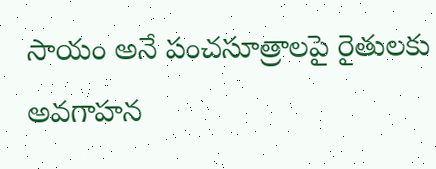సాయం అనే పంచసూత్రాలపై రైతులకు అవగాహన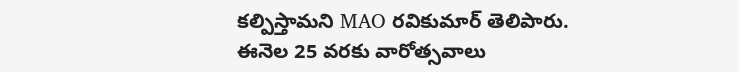కల్పిస్తామని MAO రవికుమార్ తెలిపారు. ఈనెల 25 వరకు వారోత్సవాలు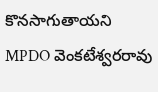కొనసాగుతాయని MPDO వెంకటేశ్వరరావు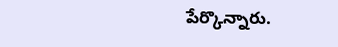పేర్కొన్నారు.